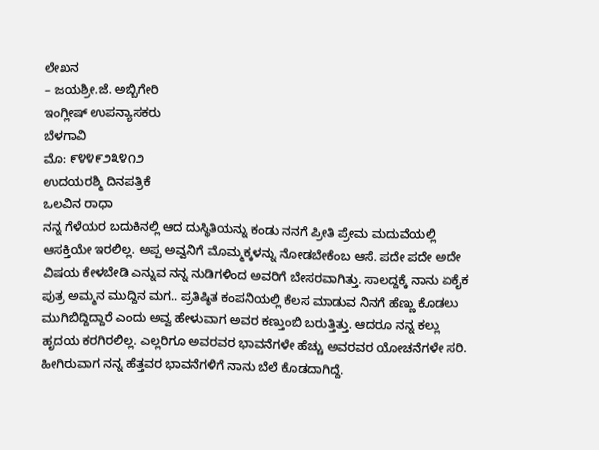ಲೇಖನ
– ಜಯಶ್ರೀ.ಜೆ. ಅಬ್ಬಿಗೇರಿ
ಇಂಗ್ಲೀಷ್ ಉಪನ್ಯಾಸಕರು
ಬೆಳಗಾವಿ
ಮೊ: ೯೪೪೯೨೩೪೧೨
ಉದಯರಶ್ಮಿ ದಿನಪತ್ರಿಕೆ
ಒಲವಿನ ರಾಧಾ
ನನ್ನ ಗೆಳೆಯರ ಬದುಕಿನಲ್ಲಿ ಆದ ದುಸ್ಥಿತಿಯನ್ನು ಕಂಡು ನನಗೆ ಪ್ರೀತಿ ಪ್ರೇಮ ಮದುವೆಯಲ್ಲಿ ಆಸಕ್ತಿಯೇ ಇರಲಿಲ್ಲ. ಅಪ್ಪ ಅವ್ವನಿಗೆ ಮೊಮ್ಮಕ್ಕಳನ್ನು ನೋಡಬೇಕೆಂಬ ಆಸೆ. ಪದೇ ಪದೇ ಅದೇ ವಿಷಯ ಕೇಳಬೇಡಿ ಎನ್ನುವ ನನ್ನ ನುಡಿಗಳಿಂದ ಅವರಿಗೆ ಬೇಸರವಾಗಿತ್ತು. ಸಾಲದ್ದಕ್ಕೆ ನಾನು ಏಕೈಕ ಪುತ್ರ ಅಮ್ಮನ ಮುದ್ದಿನ ಮಗ.. ಪ್ರತಿಷ್ಠಿತ ಕಂಪನಿಯಲ್ಲಿ ಕೆಲಸ ಮಾಡುವ ನಿನಗೆ ಹೆಣ್ಣು ಕೊಡಲು ಮುಗಿಬಿದ್ದಿದ್ದಾರೆ ಎಂದು ಅವ್ವ ಹೇಳುವಾಗ ಅವರ ಕಣ್ತುಂಬಿ ಬರುತ್ತಿತ್ತು. ಆದರೂ ನನ್ನ ಕಲ್ಲು ಹೃದಯ ಕರಗಿರಲಿಲ್ಲ. ಎಲ್ಲರಿಗೂ ಅವರವರ ಭಾವನೆಗಳೇ ಹೆಚ್ಚು ಅವರವರ ಯೋಚನೆಗಳೇ ಸರಿ. ಹೀಗಿರುವಾಗ ನನ್ನ ಹೆತ್ತವರ ಭಾವನೆಗಳಿಗೆ ನಾನು ಬೆಲೆ ಕೊಡದಾಗಿದ್ದೆ.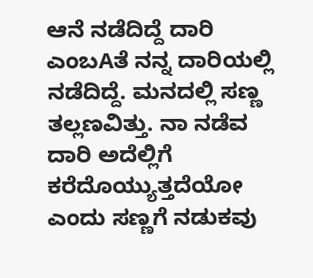ಆನೆ ನಡೆದಿದ್ದೆ ದಾರಿ ಎಂಬAತೆ ನನ್ನ ದಾರಿಯಲ್ಲಿ ನಡೆದಿದ್ದೆ. ಮನದಲ್ಲಿ ಸಣ್ಣ ತಲ್ಲಣವಿತ್ತು. ನಾ ನಡೆವ ದಾರಿ ಅದೆಲ್ಲಿಗೆ ಕರೆದೊಯ್ಯುತ್ತದೆಯೋ ಎಂದು ಸಣ್ಣಗೆ ನಡುಕವು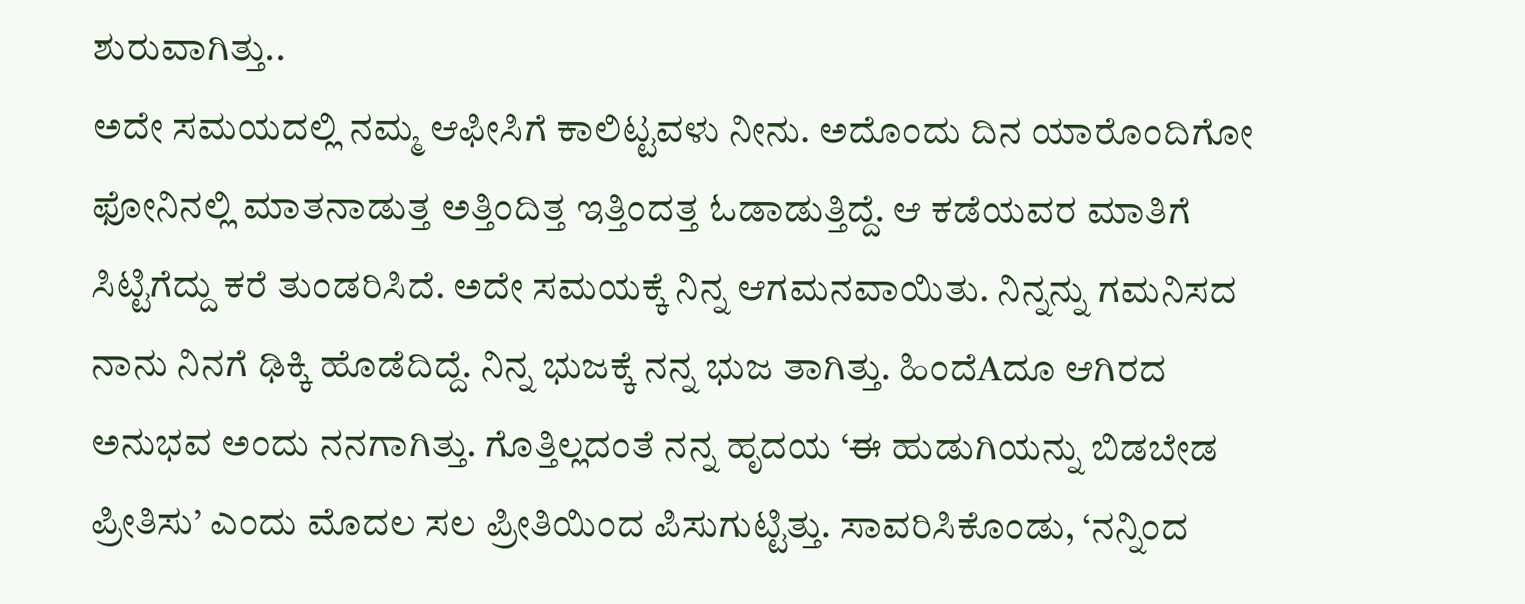ಶುರುವಾಗಿತ್ತು..
ಅದೇ ಸಮಯದಲ್ಲಿ ನಮ್ಮ ಆಫೀಸಿಗೆ ಕಾಲಿಟ್ಟವಳು ನೀನು. ಅದೊಂದು ದಿನ ಯಾರೊಂದಿಗೋ ಫೋನಿನಲ್ಲಿ ಮಾತನಾಡುತ್ತ ಅತ್ತಿಂದಿತ್ತ ಇತ್ತಿಂದತ್ತ ಓಡಾಡುತ್ತಿದ್ದೆ. ಆ ಕಡೆಯವರ ಮಾತಿಗೆ ಸಿಟ್ಟಿಗೆದ್ದು ಕರೆ ತುಂಡರಿಸಿದೆ. ಅದೇ ಸಮಯಕ್ಕೆ ನಿನ್ನ ಆಗಮನವಾಯಿತು. ನಿನ್ನನ್ನು ಗಮನಿಸದ ನಾನು ನಿನಗೆ ಢಿಕ್ಕಿ ಹೊಡೆದಿದ್ದೆ. ನಿನ್ನ ಭುಜಕ್ಕೆ ನನ್ನ ಭುಜ ತಾಗಿತ್ತು. ಹಿಂದೆAದೂ ಆಗಿರದ ಅನುಭವ ಅಂದು ನನಗಾಗಿತ್ತು. ಗೊತ್ತಿಲ್ಲದಂತೆ ನನ್ನ ಹೃದಯ ‘ಈ ಹುಡುಗಿಯನ್ನು ಬಿಡಬೇಡ ಪ್ರೀತಿಸು’ ಎಂದು ಮೊದಲ ಸಲ ಪ್ರೀತಿಯಿಂದ ಪಿಸುಗುಟ್ಟಿತ್ತು. ಸಾವರಿಸಿಕೊಂಡು, ‘ನನ್ನಿಂದ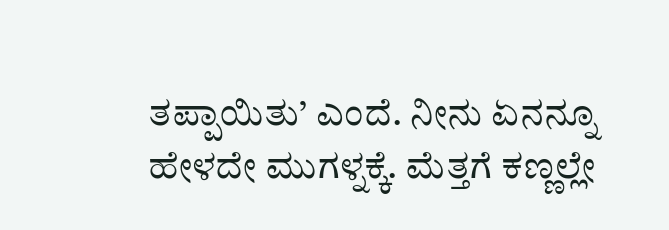ತಪ್ಪಾಯಿತು’ ಎಂದೆ. ನೀನು ಏನನ್ನೂ ಹೇಳದೇ ಮುಗಳ್ನಕ್ಕೆ. ಮೆತ್ತಗೆ ಕಣ್ಣಲ್ಲೇ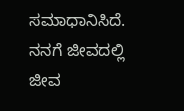ಸಮಾಧಾನಿಸಿದೆ. ನನಗೆ ಜೀವದಲ್ಲಿ ಜೀವ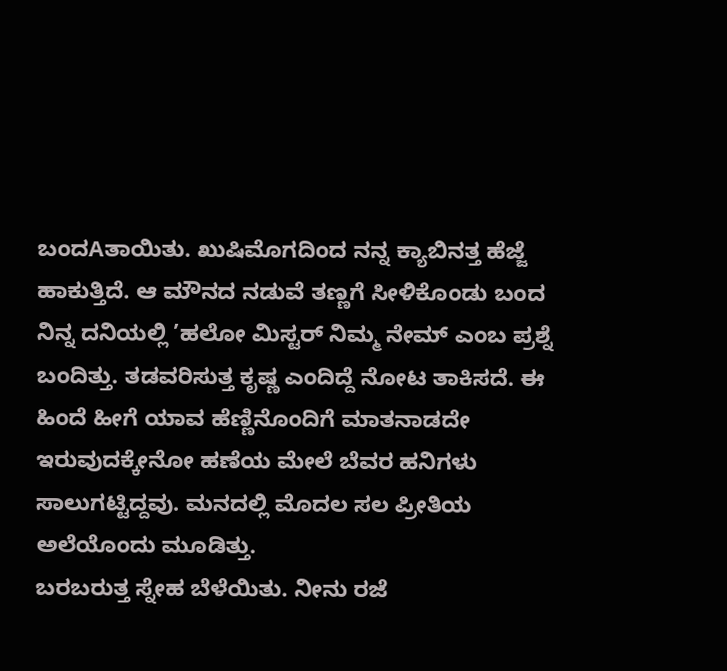ಬಂದAತಾಯಿತು. ಖುಷಿಮೊಗದಿಂದ ನನ್ನ ಕ್ಯಾಬಿನತ್ತ ಹೆಜ್ಜೆ ಹಾಕುತ್ತಿದೆ. ಆ ಮೌನದ ನಡುವೆ ತಣ್ಣಗೆ ಸೀಳಿಕೊಂಡು ಬಂದ ನಿನ್ನ ದನಿಯಲ್ಲಿ ’ಹಲೋ ಮಿಸ್ಟರ್ ನಿಮ್ಮ ನೇಮ್ ಎಂಬ ಪ್ರಶ್ನೆ ಬಂದಿತ್ತು. ತಡವರಿಸುತ್ತ ಕೃಷ್ಣ ಎಂದಿದ್ದೆ ನೋಟ ತಾಕಿಸದೆ. ಈ ಹಿಂದೆ ಹೀಗೆ ಯಾವ ಹೆಣ್ಣಿನೊಂದಿಗೆ ಮಾತನಾಡದೇ ಇರುವುದಕ್ಕೇನೋ ಹಣೆಯ ಮೇಲೆ ಬೆವರ ಹನಿಗಳು ಸಾಲುಗಟ್ಟಿದ್ದವು. ಮನದಲ್ಲಿ ಮೊದಲ ಸಲ ಪ್ರೀತಿಯ ಅಲೆಯೊಂದು ಮೂಡಿತ್ತು.
ಬರಬರುತ್ತ ಸ್ನೇಹ ಬೆಳೆಯಿತು. ನೀನು ರಜೆ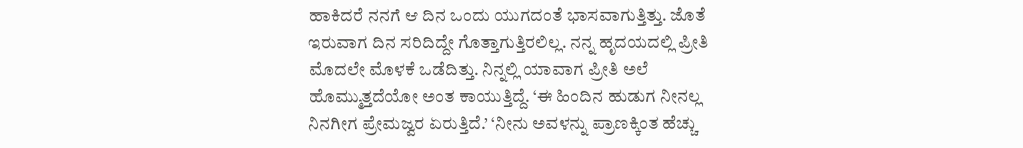ಹಾಕಿದರೆ ನನಗೆ ಆ ದಿನ ಒಂದು ಯುಗದಂತೆ ಭಾಸವಾಗುತ್ತಿತ್ತು. ಜೊತೆ ಇರುವಾಗ ದಿನ ಸರಿದಿದ್ದೇ ಗೊತ್ತಾಗುತ್ತಿರಲಿಲ್ಲ. ನನ್ನ ಹೃದಯದಲ್ಲಿ ಪ್ರೀತಿ ಮೊದಲೇ ಮೊಳಕೆ ಒಡೆದಿತ್ತು. ನಿನ್ನಲ್ಲಿ ಯಾವಾಗ ಪ್ರೀತಿ ಅಲೆ ಹೊಮ್ಮುತ್ತದೆಯೋ ಅಂತ ಕಾಯುತ್ತಿದ್ದೆ. ‘ಈ ಹಿಂದಿನ ಹುಡುಗ ನೀನಲ್ಲ ನಿನಗೀಗ ಪ್ರೇಮಜ್ವರ ಏರುತ್ತಿದೆ.’ ‘ನೀನು ಅವಳನ್ನು ಪ್ರಾಣಕ್ಕಿಂತ ಹೆಚ್ಚು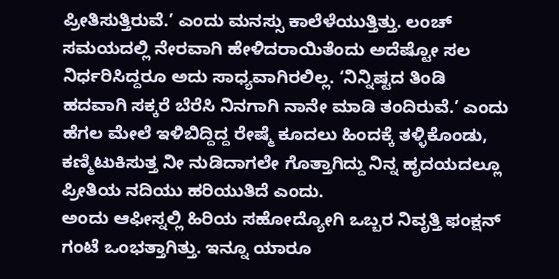ಪ್ರೀತಿಸುತ್ತಿರುವೆ.’ ಎಂದು ಮನಸ್ಸು ಕಾಲೆಳೆಯುತ್ತಿತ್ತು. ಲಂಚ್ ಸಮಯದಲ್ಲಿ ನೇರವಾಗಿ ಹೇಳಿದರಾಯಿತೆಂದು ಅದೆಷ್ಟೋ ಸಲ ನಿರ್ಧರಿಸಿದ್ದರೂ ಅದು ಸಾಧ್ಯವಾಗಿರಲಿಲ್ಲ. ‘ನಿನ್ನಿಷ್ಟದ ತಿಂಡಿ ಹದವಾಗಿ ಸಕ್ಕರೆ ಬೆರೆಸಿ ನಿನಗಾಗಿ ನಾನೇ ಮಾಡಿ ತಂದಿರುವೆ.’ ಎಂದು ಹೆಗಲ ಮೇಲೆ ಇಳಿಬಿದ್ದಿದ್ದ ರೇಷ್ಮೆ ಕೂದಲು ಹಿಂದಕ್ಕೆ ತಳ್ಳಿಕೊಂಡು, ಕಣ್ಮಿಟುಕಿಸುತ್ತ ನೀ ನುಡಿದಾಗಲೇ ಗೊತ್ತಾಗಿದ್ದು ನಿನ್ನ ಹೃದಯದಲ್ಲೂ ಪ್ರೀತಿಯ ನದಿಯು ಹರಿಯುತಿದೆ ಎಂದು.
ಅಂದು ಆಫೀಸ್ನಲ್ಲಿ ಹಿರಿಯ ಸಹೋದ್ಯೋಗಿ ಒಬ್ಬರ ನಿವೃತ್ತಿ ಫಂಕ್ಷನ್ ಗಂಟೆ ಒಂಭತ್ತಾಗಿತ್ತು. ಇನ್ನೂ ಯಾರೂ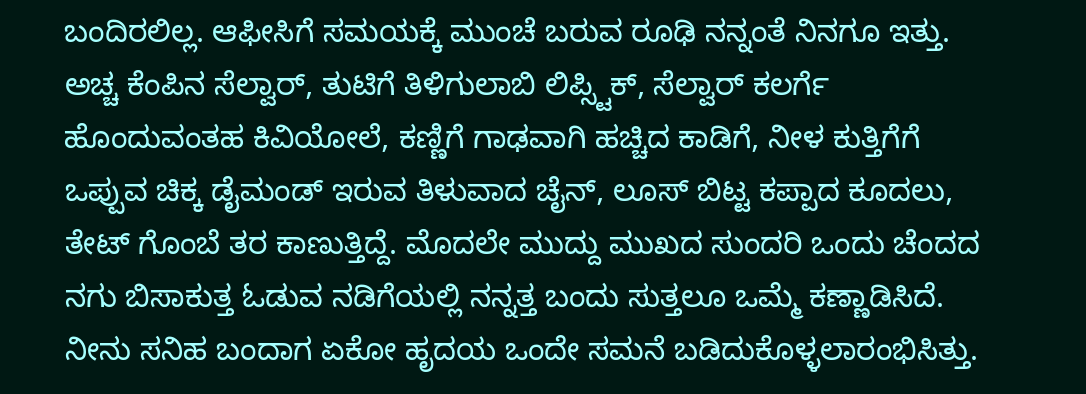ಬಂದಿರಲಿಲ್ಲ. ಆಫೀಸಿಗೆ ಸಮಯಕ್ಕೆ ಮುಂಚೆ ಬರುವ ರೂಢಿ ನನ್ನಂತೆ ನಿನಗೂ ಇತ್ತು. ಅಚ್ಚ ಕೆಂಪಿನ ಸೆಲ್ವಾರ್, ತುಟಿಗೆ ತಿಳಿಗುಲಾಬಿ ಲಿಪ್ಸ್ಟಿಕ್, ಸೆಲ್ವಾರ್ ಕಲರ್ಗೆ ಹೊಂದುವಂತಹ ಕಿವಿಯೋಲೆ, ಕಣ್ಣಿಗೆ ಗಾಢವಾಗಿ ಹಚ್ಚಿದ ಕಾಡಿಗೆ, ನೀಳ ಕುತ್ತಿಗೆಗೆ ಒಪ್ಪುವ ಚಿಕ್ಕ ಡೈಮಂಡ್ ಇರುವ ತಿಳುವಾದ ಚೈನ್, ಲೂಸ್ ಬಿಟ್ಟ ಕಪ್ಪಾದ ಕೂದಲು, ತೇಟ್ ಗೊಂಬೆ ತರ ಕಾಣುತ್ತಿದ್ದೆ. ಮೊದಲೇ ಮುದ್ದು ಮುಖದ ಸುಂದರಿ ಒಂದು ಚೆಂದದ ನಗು ಬಿಸಾಕುತ್ತ ಓಡುವ ನಡಿಗೆಯಲ್ಲಿ ನನ್ನತ್ತ ಬಂದು ಸುತ್ತಲೂ ಒಮ್ಮೆ ಕಣ್ಣಾಡಿಸಿದೆ. ನೀನು ಸನಿಹ ಬಂದಾಗ ಏಕೋ ಹೃದಯ ಒಂದೇ ಸಮನೆ ಬಡಿದುಕೊಳ್ಳಲಾರಂಭಿಸಿತ್ತು.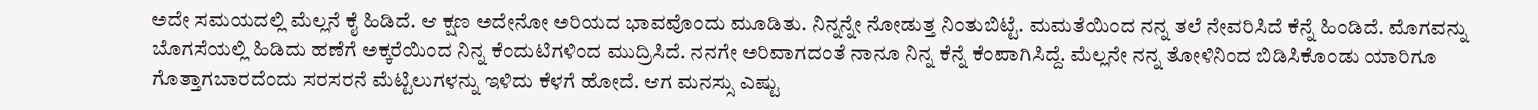ಅದೇ ಸಮಯದಲ್ಲಿ ಮೆಲ್ಲನೆ ಕೈ ಹಿಡಿದೆ. ಆ ಕ್ಷಣ ಅದೇನೋ ಅರಿಯದ ಭಾವವೊಂದು ಮೂಡಿತು. ನಿನ್ನನ್ನೇ ನೋಡುತ್ತ ನಿಂತುಬಿಟ್ಟೆ. ಮಮತೆಯಿಂದ ನನ್ನ ತಲೆ ನೇವರಿಸಿದೆ ಕೆನ್ನೆ ಹಿಂಡಿದೆ. ಮೊಗವನ್ನು ಬೊಗಸೆಯಲ್ಲಿ ಹಿಡಿದು ಹಣೆಗೆ ಅಕ್ಕರೆಯಿಂದ ನಿನ್ನ ಕೆಂದುಟಿಗಳಿಂದ ಮುದ್ರಿಸಿದೆ. ನನಗೇ ಅರಿವಾಗದಂತೆ ನಾನೂ ನಿನ್ನ ಕೆನ್ನೆ ಕೆಂಪಾಗಿಸಿದ್ದೆ. ಮೆಲ್ಲನೇ ನನ್ನ ತೋಳಿನಿಂದ ಬಿಡಿಸಿಕೊಂಡು ಯಾರಿಗೂ ಗೊತ್ತಾಗಬಾರದೆಂದು ಸರಸರನೆ ಮೆಟ್ಟಿಲುಗಳನ್ನು ಇಳಿದು ಕೆಳಗೆ ಹೋದೆ. ಆಗ ಮನಸ್ಸು ಎಷ್ಟು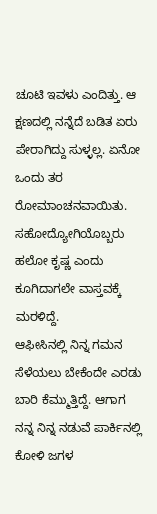ಚೂಟಿ ಇವಳು ಎಂದಿತ್ತು. ಆ ಕ್ಷಣದಲ್ಲಿ ನನ್ನೆದೆ ಬಡಿತ ಏರು ಪೇರಾಗಿದ್ದು ಸುಳ್ಳಲ್ಲ. ಏನೋ ಒಂದು ತರ ರೋಮಾಂಚನವಾಯಿತು. ಸಹೋದ್ಯೋಗಿಯೊಬ್ಬರು ಹಲೋ ಕೃಷ್ಣ ಎಂದು ಕೂಗಿದಾಗಲೇ ವಾಸ್ತವಕ್ಕೆ ಮರಳಿದ್ದೆ.
ಆಫೀಸಿನಲ್ಲಿ ನಿನ್ನ ಗಮನ ಸೆಳೆಯಲು ಬೇಕೆಂದೇ ಎರಡು ಬಾರಿ ಕೆಮ್ಮುತ್ತಿದ್ದೆ. ಆಗಾಗ ನನ್ನ ನಿನ್ನ ನಡುವೆ ಪಾರ್ಕಿನಲ್ಲಿ ಕೋಳಿ ಜಗಳ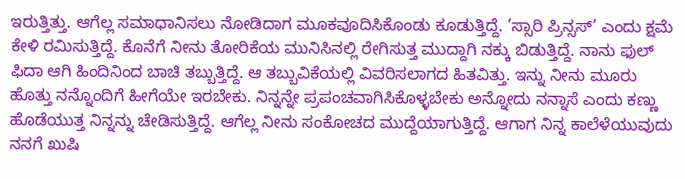ಇರುತ್ತಿತ್ತು. ಆಗೆಲ್ಲ ಸಮಾಧಾನಿಸಲು ನೋಡಿದಾಗ ಮೂಕವೂದಿಸಿಕೊಂಡು ಕೂಡುತ್ತಿದ್ದೆ. ’ಸ್ಸಾರಿ ಪ್ರಿನ್ಸಸ್’ ಎಂದು ಕ್ಷಮೆ ಕೇಳಿ ರಮಿಸುತ್ತಿದ್ದೆ. ಕೊನೆಗೆ ನೀನು ತೋರಿಕೆಯ ಮುನಿಸಿನಲ್ಲಿ ರೇಗಿಸುತ್ತ ಮುದ್ದಾಗಿ ನಕ್ಕು ಬಿಡುತ್ತಿದ್ದೆ. ನಾನು ಫುಲ್ ಫಿದಾ ಆಗಿ ಹಿಂದಿನಿಂದ ಬಾಚಿ ತಬ್ಬುತ್ತಿದ್ದೆ. ಆ ತಬ್ಬುವಿಕೆಯಲ್ಲಿ ವಿವರಿಸಲಾಗದ ಹಿತವಿತ್ತು. ಇನ್ನು ನೀನು ಮೂರು ಹೊತ್ತು ನನ್ನೊಂದಿಗೆ ಹೀಗೆಯೇ ಇರಬೇಕು. ನಿನ್ನನ್ನೇ ಪ್ರಪಂಚವಾಗಿಸಿಕೊಳ್ಳಬೇಕು ಅನ್ನೋದು ನನ್ನಾಸೆ ಎಂದು ಕಣ್ಣು ಹೊಡೆಯುತ್ತ ನಿನ್ನನ್ನು ಚೇಡಿಸುತ್ತಿದ್ದೆ. ಆಗೆಲ್ಲ ನೀನು ಸಂಕೋಚದ ಮುದ್ದೆಯಾಗುತ್ತಿದ್ದೆ. ಆಗಾಗ ನಿನ್ನ ಕಾಲೆಳೆಯುವುದು ನನಗೆ ಖುಷಿ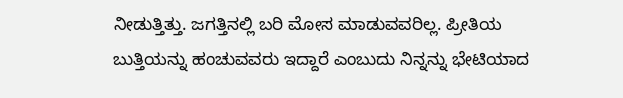ನೀಡುತ್ತಿತ್ತು. ಜಗತ್ತಿನಲ್ಲಿ ಬರಿ ಮೋಸ ಮಾಡುವವರಿಲ್ಲ. ಪ್ರೀತಿಯ ಬುತ್ತಿಯನ್ನು ಹಂಚುವವರು ಇದ್ದಾರೆ ಎಂಬುದು ನಿನ್ನನ್ನು ಭೇಟಿಯಾದ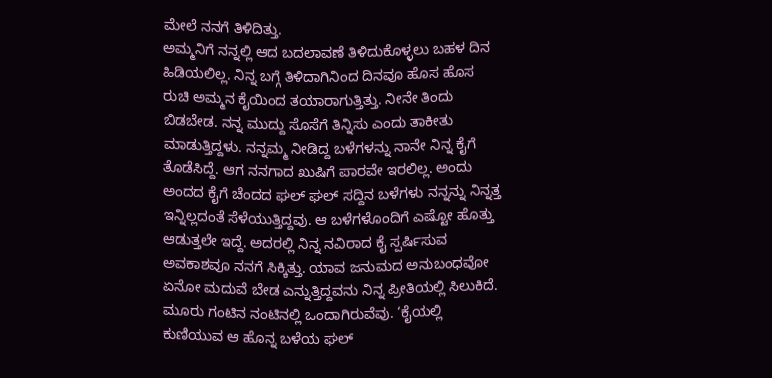ಮೇಲೆ ನನಗೆ ತಿಳಿದಿತ್ತು.
ಅಮ್ಮನಿಗೆ ನನ್ನಲ್ಲಿ ಆದ ಬದಲಾವಣೆ ತಿಳಿದುಕೊಳ್ಳಲು ಬಹಳ ದಿನ ಹಿಡಿಯಲಿಲ್ಲ. ನಿನ್ನ ಬಗ್ಗೆ ತಿಳಿದಾಗಿನಿಂದ ದಿನವೂ ಹೊಸ ಹೊಸ ರುಚಿ ಅಮ್ಮನ ಕೈಯಿಂದ ತಯಾರಾಗುತ್ತಿತ್ತು. ನೀನೇ ತಿಂದು ಬಿಡಬೇಡ. ನನ್ನ ಮುದ್ದು ಸೊಸೆಗೆ ತಿನ್ನಿಸು ಎಂದು ತಾಕೀತು ಮಾಡುತ್ತಿದ್ದಳು. ನನ್ನಮ್ಮ ನೀಡಿದ್ದ ಬಳೆಗಳನ್ನು ನಾನೇ ನಿನ್ನ ಕೈಗೆ ತೊಡೆಸಿದ್ದೆ. ಆಗ ನನಗಾದ ಖುಷಿಗೆ ಪಾರವೇ ಇರಲಿಲ್ಲ. ಅಂದು ಅಂದದ ಕೈಗೆ ಚೆಂದದ ಘಲ್ ಘಲ್ ಸದ್ದಿನ ಬಳೆಗಳು ನನ್ನನ್ನು ನಿನ್ನತ್ತ ಇನ್ನಿಲ್ಲದಂತೆ ಸೆಳೆಯುತ್ತಿದ್ದವು. ಆ ಬಳೆಗಳೊಂದಿಗೆ ಎಷ್ಟೋ ಹೊತ್ತು ಆಡುತ್ತಲೇ ಇದ್ದೆ. ಅದರಲ್ಲಿ ನಿನ್ನ ನವಿರಾದ ಕೈ ಸ್ಪರ್ಷಿಸುವ ಅವಕಾಶವೂ ನನಗೆ ಸಿಕ್ಕಿತ್ತು. ಯಾವ ಜನುಮದ ಅನುಬಂಧವೋ ಏನೋ ಮದುವೆ ಬೇಡ ಎನ್ನುತ್ತಿದ್ದವನು ನಿನ್ನ ಪ್ರೀತಿಯಲ್ಲಿ ಸಿಲುಕಿದೆ. ಮೂರು ಗಂಟಿನ ನಂಟಿನಲ್ಲಿ ಒಂದಾಗಿರುವೆವು. ‘ಕೈಯಲ್ಲಿ ಕುಣಿಯುವ ಆ ಹೊನ್ನ ಬಳೆಯ ಘಲ್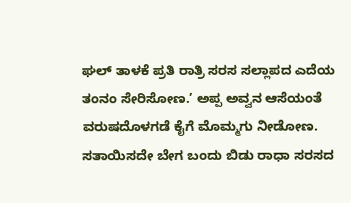ಘಲ್ ತಾಳಕೆ ಪ್ರತಿ ರಾತ್ರಿ ಸರಸ ಸಲ್ಲಾಪದ ಎದೆಯ ತಂನಂ ಸೇರಿಸೋಣ.’ ಅಪ್ಪ ಅವ್ವನ ಆಸೆಯಂತೆ ವರುಷದೊಳಗಡೆ ಕೈಗೆ ಮೊಮ್ಮಗು ನೀಡೋಣ. ಸತಾಯಿಸದೇ ಬೇಗ ಬಂದು ಬಿಡು ರಾಧಾ ಸರಸದ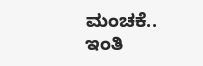ಮಂಚಕೆ..
ಇಂತಿ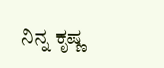ನಿನ್ನ ಕೃಷ್ಣ